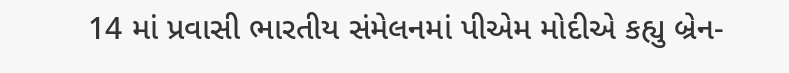14 માં પ્રવાસી ભારતીય સંમેલનમાં પીએમ મોદીએ કહ્યુ બ્રેન-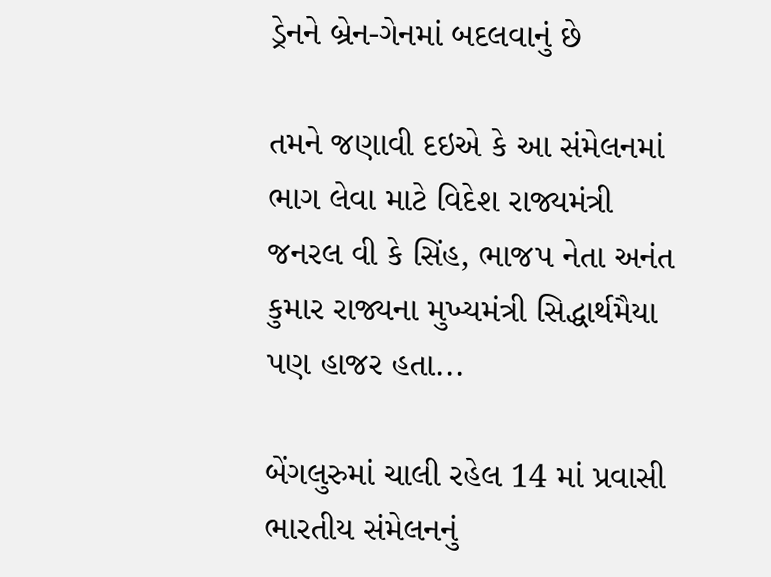ડ્રેનને બ્રેન-ગેનમાં બદલવાનું છે

તમને જણાવી દઇએ કે આ સંમેલનમાં ભાગ લેવા માટે વિદેશ રાજ્યમંત્રી જનરલ વી કે સિંહ, ભાજપ નેતા અનંત કુમાર રાજ્યના મુખ્યમંત્રી સિદ્ધાર્થમૈયા પણ હાજર હતા...

બેંગલુરુમાં ચાલી રહેલ 14 માં પ્રવાસી ભારતીય સંમેલનનું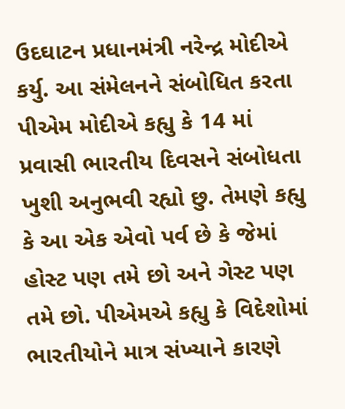ઉદઘાટન પ્રધાનમંત્રી નરેન્દ્ર મોદીએ કર્યુ. આ સંમેલનને સંબોધિત કરતા પીએમ મોદીએ કહ્યુ કે 14 માં પ્રવાસી ભારતીય દિવસને સંબોધતા ખુશી અનુભવી રહ્યો છુ. તેમણે કહ્યુ કે આ એક એવો પર્વ છે કે જેમાં હોસ્ટ પણ તમે છો અને ગેસ્ટ પણ તમે છો. પીએમએ કહ્યુ કે વિદેશોમાં ભારતીયોને માત્ર સંખ્યાને કારણે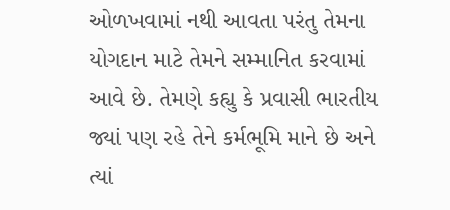ઓળખવામાં નથી આવતા પરંતુ તેમના યોગદાન માટે તેમને સમ્માનિત કરવામાં આવે છે. તેમણે કહ્યુ કે પ્રવાસી ભારતીય જ્યાં પણ રહે તેને કર્મભૂમિ માને છે અને ત્યાં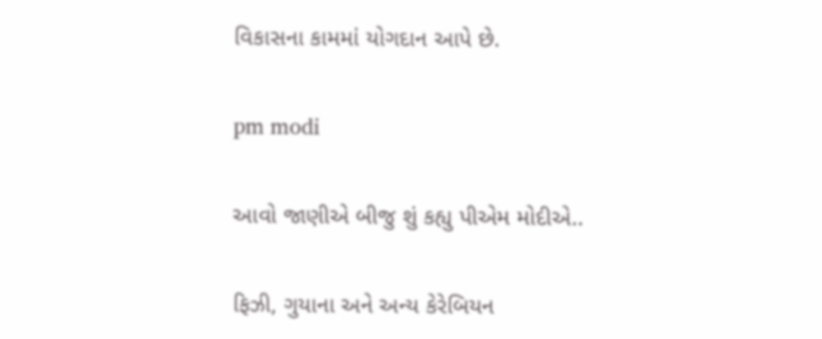વિકાસના કામમાં યોગદાન આપે છે.

pm modi

આવો જાણીએ બીજુ શું કહ્યુ પીએમ મોદીએ..

ફિઝી, ગુયાના અને અન્ય કેરેબિયન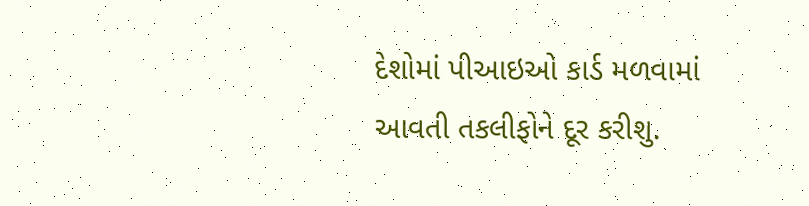દેશોમાં પીઆઇઓ કાર્ડ મળવામાં આવતી તકલીફોને દૂર કરીશુ.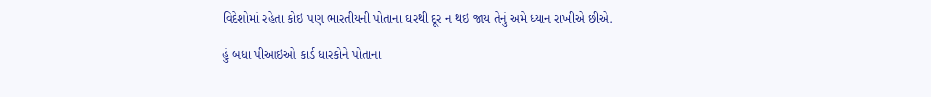વિદેશોમાં રહેતા કોઇ પણ ભારતીયની પોતાના ઘરથી દૂર ન થઇ જાય તેનું અમે ધ્યાન રાખીએ છીએ.

હું બધા પીઆઇઓ કાર્ડ ધારકોને પોતાના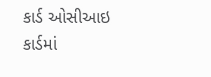કાર્ડ ઓસીઆઇ કાર્ડમાં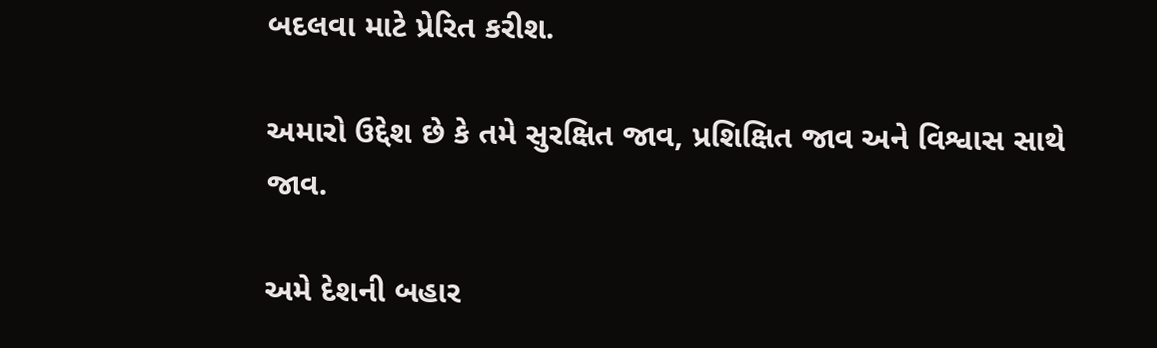બદલવા માટે પ્રેરિત કરીશ.

અમારો ઉદ્દેશ છે કે તમે સુરક્ષિત જાવ, પ્રશિક્ષિત જાવ અને વિશ્વાસ સાથે જાવ.

અમે દેશની બહાર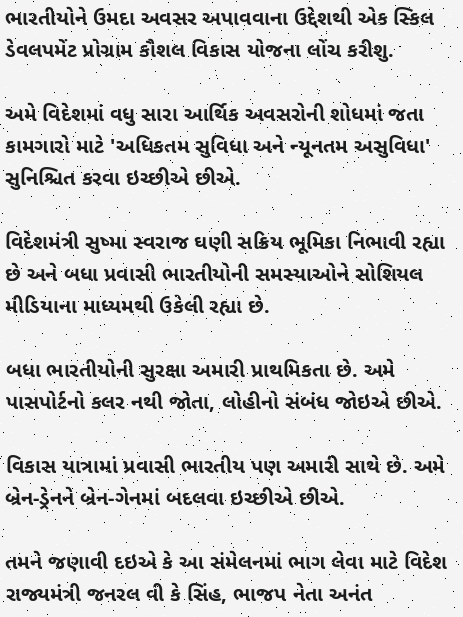ભારતીયોને ઉમદા અવસર અપાવવાના ઉદ્દેશથી એક સ્કિલ ડેવલપમેંટ પ્રોગ્રામ કૌશલ વિકાસ યોજના લોંચ કરીશુ.

અમે વિદેશમાં વધુ સારા આર્થિક અવસરોની શોધમાં જતા કામગારો માટે 'અધિકતમ સુવિધા અને ન્યૂનતમ અસુવિધા' સુનિશ્ચિત કરવા ઇચ્છીએ છીએ.

વિદેશમંત્રી સુષ્મા સ્વરાજ ઘણી સક્રિય ભૂમિકા નિભાવી રહ્યા છે અને બધા પ્રવાસી ભારતીયોની સમસ્યાઓને સોશિયલ મીડિયાના માધ્યમથી ઉકેલી રહ્યા છે.

બધા ભારતીયોની સુરક્ષા અમારી પ્રાથમિકતા છે. અમે પાસપોર્ટનો કલર નથી જોતા, લોહીનો સંબંધ જોઇએ છીએ.

વિકાસ યાત્રામાં પ્રવાસી ભારતીય પણ અમારી સાથે છે. અમે બ્રેન-ડ્રેનને બ્રેન-ગેનમાં બદલવા ઇચ્છીએ છીએ.

તમને જણાવી દઇએ કે આ સંમેલનમાં ભાગ લેવા માટે વિદેશ રાજ્યમંત્રી જનરલ વી કે સિંહ, ભાજપ નેતા અનંત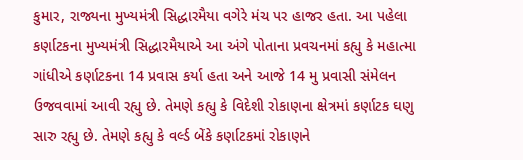કુમાર, રાજ્યના મુખ્યમંત્રી સિદ્ધારમૈયા વગેરે મંચ પર હાજર હતા. આ પહેલા કર્ણાટકના મુખ્યમંત્રી સિદ્ધારમૈયાએ આ અંગે પોતાના પ્રવચનમાં કહ્યુ કે મહાત્મા ગાંધીએ કર્ણાટકના 14 પ્રવાસ કર્યા હતા અને આજે 14 મુ પ્રવાસી સંમેલન ઉજવવામાં આવી રહ્યુ છે. તેમણે કહ્યુ કે વિદેશી રોકાણના ક્ષેત્રમાં કર્ણાટક ઘણુ સારુ રહ્યુ છે. તેમણે કહ્યુ કે વર્લ્ડ બેંકે કર્ણાટકમાં રોકાણને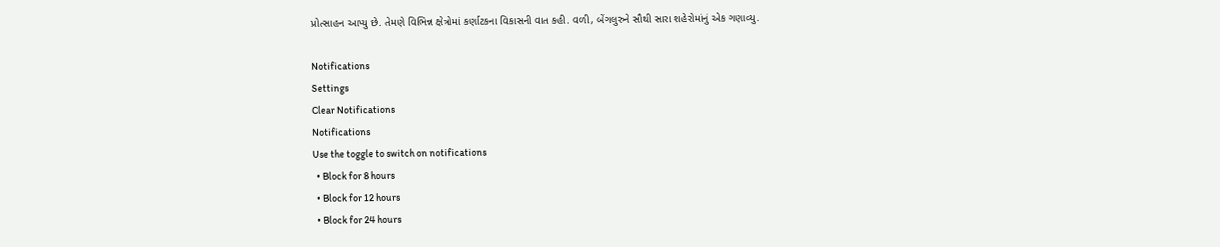પ્રોત્સાહન આપ્યુ છે. તેમણે વિભિન્ન ક્ષેત્રોમાં કર્ણાટકના વિકાસની વાત કહી. વળી, બેંગલુરુને સૌથી સારા શહેરોમાંનું એક ગણાવ્યુ.

Notifications
Settings
Clear Notifications
Notifications
Use the toggle to switch on notifications
  • Block for 8 hours
  • Block for 12 hours
  • Block for 24 hours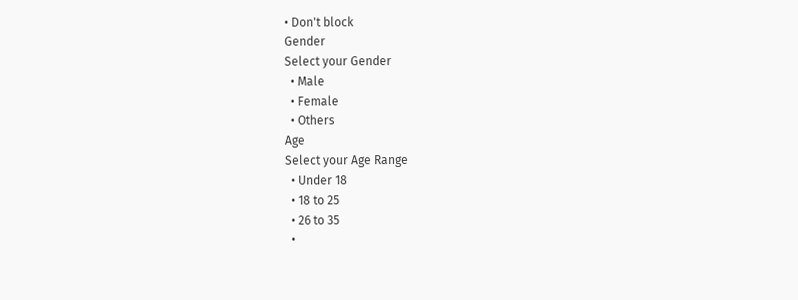• Don't block
Gender
Select your Gender
  • Male
  • Female
  • Others
Age
Select your Age Range
  • Under 18
  • 18 to 25
  • 26 to 35
  •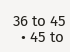36 to 45
  • 45 to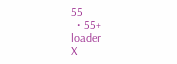55
  • 55+
loader
X